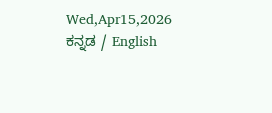Wed,Apr15,2026
ಕನ್ನಡ / English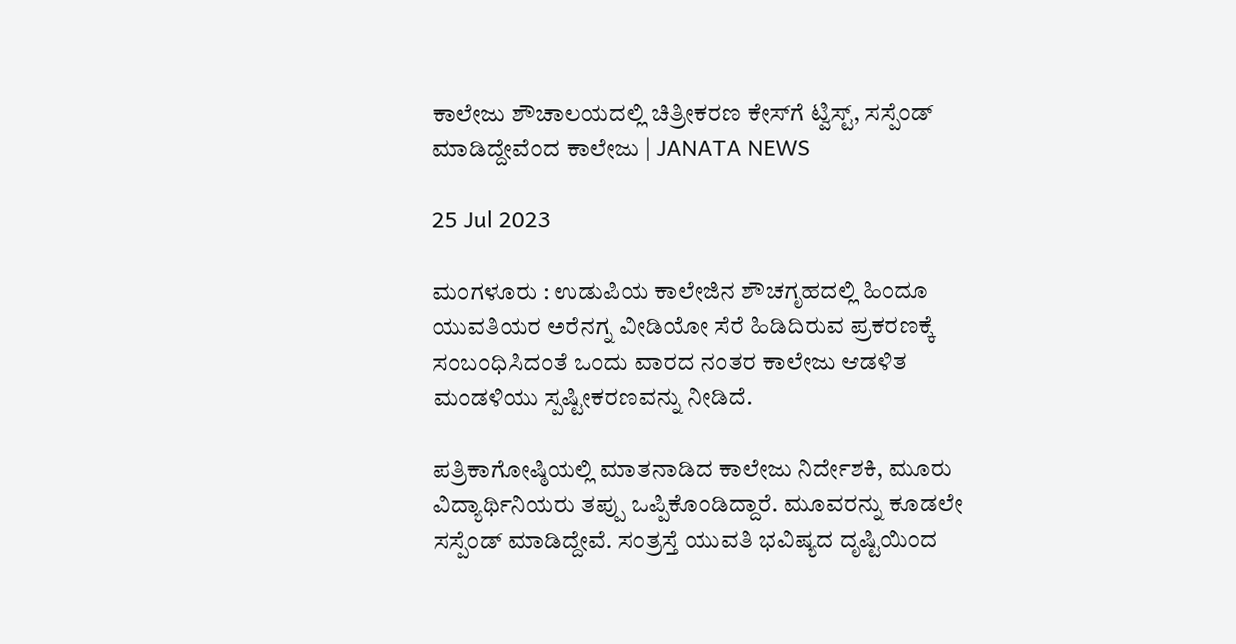ಕಾಲೇಜು ಶೌಚಾಲಯದಲ್ಲಿ ಚಿತ್ರೀಕರಣ ಕೇಸ್‌ಗೆ ಟ್ವಿಸ್ಟ್, ಸಸ್ಪೆಂಡ್ ಮಾಡಿದ್ದೇವೆಂದ ಕಾಲೇಜು | JANATA NEWS

25 Jul 2023

ಮಂಗಳೂರು : ಉಡುಪಿಯ ಕಾಲೇಜಿನ ಶೌಚಗೃಹದಲ್ಲಿ ಹಿಂದೂ ಯುವತಿಯರ ಅರೆನಗ್ನ ವೀಡಿಯೋ ಸೆರೆ ಹಿಡಿದಿರುವ ಪ್ರಕರಣಕ್ಕೆ ಸಂಬಂಧಿಸಿದಂತೆ ಒಂದು ವಾರದ ನಂತರ ಕಾಲೇಜು ಆಡಳಿತ ಮಂಡಳಿಯು ಸ್ಪಷ್ಟೀಕರಣವನ್ನು ನೀಡಿದೆ.

ಪತ್ರಿಕಾಗೋಷ್ಠಿಯಲ್ಲಿ ಮಾತನಾಡಿದ ಕಾಲೇಜು ನಿರ್ದೇಶಕಿ, ಮೂರು ವಿದ್ಯಾರ್ಥಿನಿಯರು ತಪ್ಪು ಒಪ್ಪಿಕೊಂಡಿದ್ದಾರೆ. ಮೂವರನ್ನು ಕೂಡಲೇ ಸಸ್ಪೆಂಡ್ ಮಾಡಿದ್ದೇವೆ. ಸಂತ್ರಸ್ತೆ ಯುವತಿ ಭವಿಷ್ಯದ ದೃಷ್ಟಿಯಿಂದ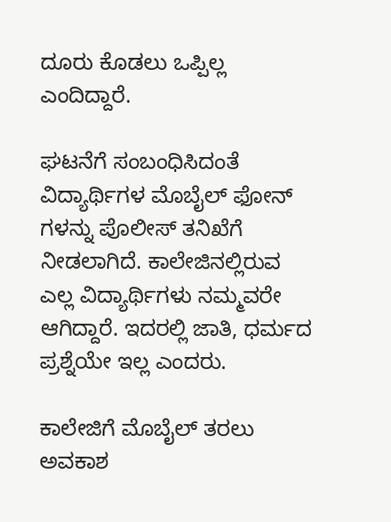ದೂರು ಕೊಡಲು ಒಪ್ಪಿಲ್ಲ‌ ಎಂದಿದ್ದಾರೆ.

ಘಟನೆಗೆ ಸಂಬಂಧಿಸಿದಂತೆ ವಿದ್ಯಾರ್ಥಿಗಳ ಮೊಬೈಲ್ ಫೋನ್ ಗಳನ್ನು ಪೊಲೀಸ್ ತನಿಖೆಗೆ ನೀಡಲಾಗಿದೆ. ಕಾಲೇಜಿನಲ್ಲಿರುವ ಎಲ್ಲ ವಿದ್ಯಾರ್ಥಿಗಳು ನಮ್ಮವರೇ ಆಗಿದ್ದಾರೆ. ಇದರಲ್ಲಿ ಜಾತಿ, ಧರ್ಮದ ಪ್ರಶ್ನೆಯೇ ಇಲ್ಲ ಎಂದರು.

ಕಾಲೇಜಿಗೆ ಮೊಬೈಲ್ ತರಲು ಅವಕಾಶ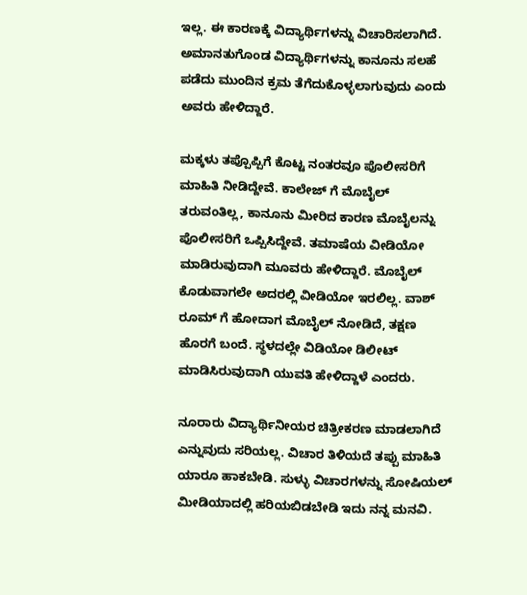ಇಲ್ಲ. ಈ ಕಾರಣಕ್ಕೆ ವಿದ್ಯಾರ್ಥಿಗಳನ್ನು ವಿಚಾರಿಸಲಾಗಿದೆ. ಅಮಾನತುಗೊಂಡ ವಿದ್ಯಾರ್ಥಿಗಳನ್ನು ಕಾನೂನು ಸಲಹೆ ಪಡೆದು ಮುಂದಿನ ಕ್ರಮ ತೆಗೆದುಕೊಳ್ಳಲಾಗುವುದು ಎಂದು ಅವರು ಹೇಳಿದ್ದಾರೆ.

ಮಕ್ಕಳು ತಪ್ಪೊಪ್ಪಿಗೆ ಕೊಟ್ಟ ನಂತರವೂ ಪೊಲೀಸರಿಗೆ ಮಾಹಿತಿ ನೀಡಿದ್ದೇವೆ. ಕಾಲೇಜ್ ಗೆ ಮೊಬೈಲ್ ತರುವಂತಿಲ್ಲ, ಕಾನೂನು ಮೀರಿದ ಕಾರಣ ಮೊಬೈಲನ್ನು ಪೊಲೀಸರಿಗೆ ಒಪ್ಪಿಸಿದ್ದೇವೆ. ತಮಾಷೆಯ ವೀಡಿಯೋ ಮಾಡಿರುವುದಾಗಿ ಮೂವರು ಹೇಳಿದ್ದಾರೆ. ಮೊಬೈಲ್ ಕೊಡುವಾಗಲೇ ಅದರಲ್ಲಿ ವೀಡಿಯೋ ಇರಲಿಲ್ಲ. ವಾಶ್ ರೂಮ್ ಗೆ ಹೋದಾಗ ಮೊಬೈಲ್ ನೋಡಿದೆ, ತಕ್ಷಣ ಹೊರಗೆ ಬಂದೆ. ಸ್ಥಳದಲ್ಲೇ ವಿಡಿಯೋ ಡಿಲೀಟ್ ಮಾಡಿಸಿರುವುದಾಗಿ ಯುವತಿ ಹೇಳಿದ್ದಾಳೆ ಎಂದರು.

ನೂರಾರು ವಿದ್ಯಾರ್ಥಿನೀಯರ ಚಿತ್ರೀಕರಣ ಮಾಡಲಾಗಿದೆ ಎನ್ನುವುದು ಸರಿಯಲ್ಲ. ವಿಚಾರ ತಿಳಿಯದೆ ತಪ್ಪು ಮಾಹಿತಿ ಯಾರೂ ಹಾಕಬೇಡಿ. ಸುಳ್ಳು ವಿಚಾರಗಳನ್ನು ಸೋಷಿಯಲ್ ಮೀಡಿಯಾದಲ್ಲಿ ಹರಿಯಬಿಡಬೇಡಿ ಇದು ನನ್ನ ಮನವಿ.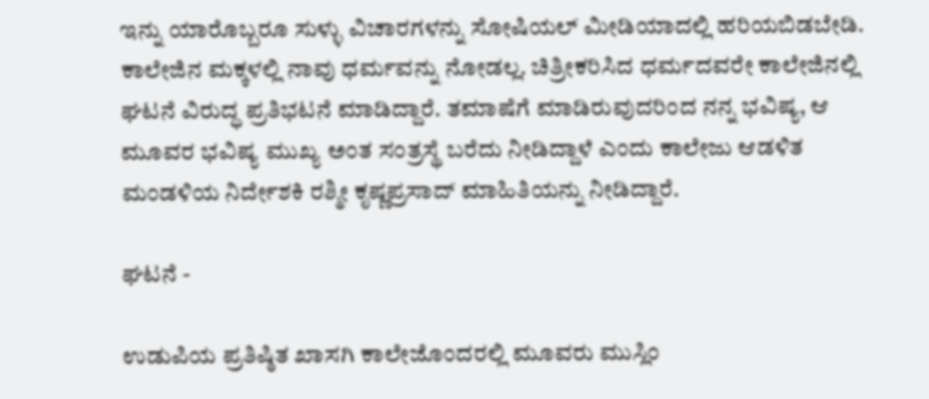ಇನ್ನು ಯಾರೊಬ್ಬರೂ ಸುಳ್ಳು ವಿಚಾರಗಳನ್ನು ಸೋಷಿಯಲ್ ಮೀಡಿಯಾದಲ್ಲಿ ಹರಿಯಬಿಡಬೇಡಿ. ಕಾಲೇಜಿನ ಮಕ್ಕಳಲ್ಲಿ ನಾವು ಧರ್ಮವನ್ನು ನೋಡಲ್ಲ. ಚಿತ್ರೀಕರಿಸಿದ ಧರ್ಮದವರೇ ಕಾಲೇಜಿನಲ್ಲಿ ಘಟನೆ ವಿರುದ್ಧ ಪ್ರತಿಭಟನೆ ಮಾಡಿದ್ದಾರೆ. ತಮಾಷೆಗೆ ಮಾಡಿರುವುದರಿಂದ ನನ್ನ ಭವಿಷ್ಯ, ಆ ಮೂವರ ಭವಿಷ್ಯ ಮುಖ್ಯ ಅಂತ ಸಂತ್ರಸ್ಥೆ ಬರೆದು ನೀಡಿದ್ದಾಳೆ ಎಂದು ಕಾಲೇಜು ಆಡಳಿತ ಮಂಡಳಿಯ ನಿರ್ದೇಶಕಿ ರಶ್ಮೀ ಕೃಷ್ಣಪ್ರಸಾದ್ ಮಾಹಿತಿಯನ್ನು ನೀಡಿದ್ದಾರೆ.

ಘಟನೆ -

ಉಡುಪಿಯ ಪ್ರತಿಷ್ಠಿತ ಖಾಸಗಿ ಕಾಲೇಜೊಂದರಲ್ಲಿ ಮೂವರು ಮುಸ್ಲಿಂ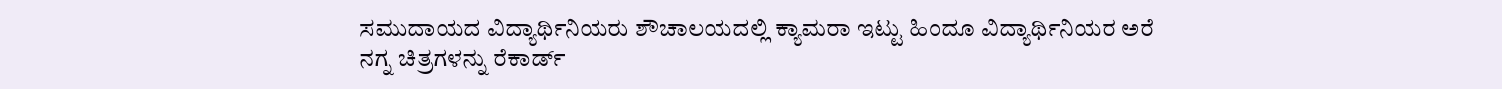ಸಮುದಾಯದ ವಿದ್ಯಾರ್ಥಿನಿಯರು ಶೌಚಾಲಯದಲ್ಲಿ ಕ್ಯಾಮರಾ ಇಟ್ಟು ಹಿಂದೂ ವಿದ್ಯಾರ್ಥಿನಿಯರ ಅರೆ ನಗ್ನ ಚಿತ್ರಗಳನ್ನು ರೆಕಾರ್ಡ್‌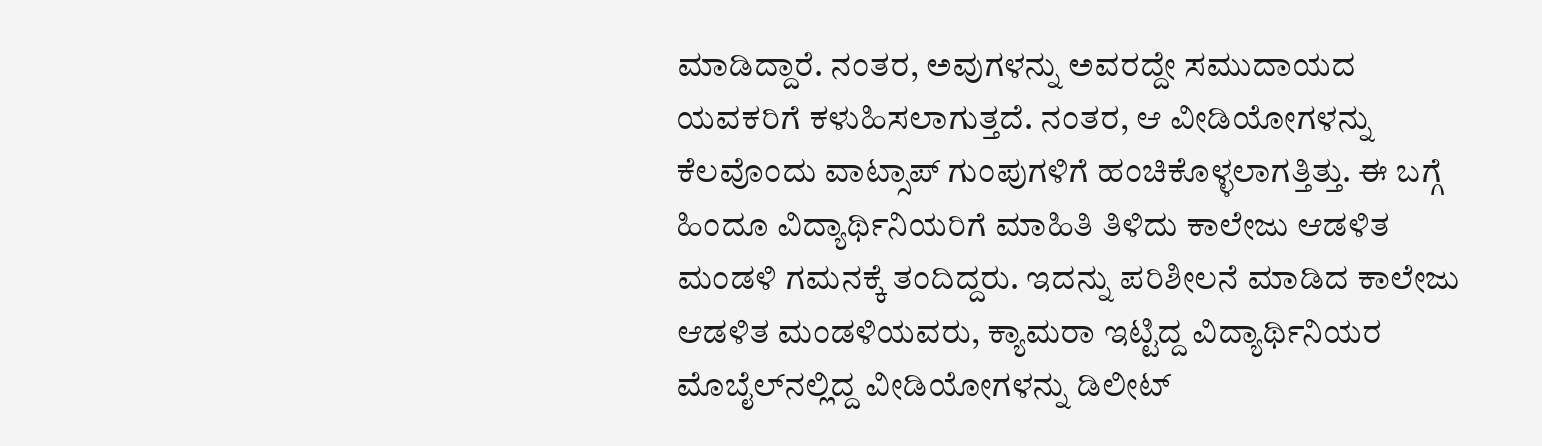ಮಾಡಿದ್ದಾರೆ. ನಂತರ, ಅವುಗಳನ್ನು ಅವರದ್ದೇ ಸಮುದಾಯದ ಯವಕರಿಗೆ ಕಳುಹಿಸಲಾಗುತ್ತದೆ. ನಂತರ, ಆ ವೀಡಿಯೋಗಳನ್ನು ಕೆಲವೊಂದು ವಾಟ್ಸಾಪ್‌ ಗುಂಪುಗಳಿಗೆ ಹಂಚಿಕೊಳ್ಳಲಾಗತ್ತಿತ್ತು. ಈ ಬಗ್ಗೆ ಹಿಂದೂ ವಿದ್ಯಾರ್ಥಿನಿಯರಿಗೆ ಮಾಹಿತಿ ತಿಳಿದು ಕಾಲೇಜು ಆಡಳಿತ ಮಂಡಳಿ ಗಮನಕ್ಕೆ ತಂದಿದ್ದರು. ಇದನ್ನು ಪರಿಶೀಲನೆ ಮಾಡಿದ ಕಾಲೇಜು ಆಡಳಿತ ಮಂಡಳಿಯವರು, ಕ್ಯಾಮರಾ ಇಟ್ಟಿದ್ದ ವಿದ್ಯಾರ್ಥಿನಿಯರ ಮೊಬೈಲ್‌ನಲ್ಲಿದ್ದ ವೀಡಿಯೋಗಳನ್ನು ಡಿಲೀಟ್‌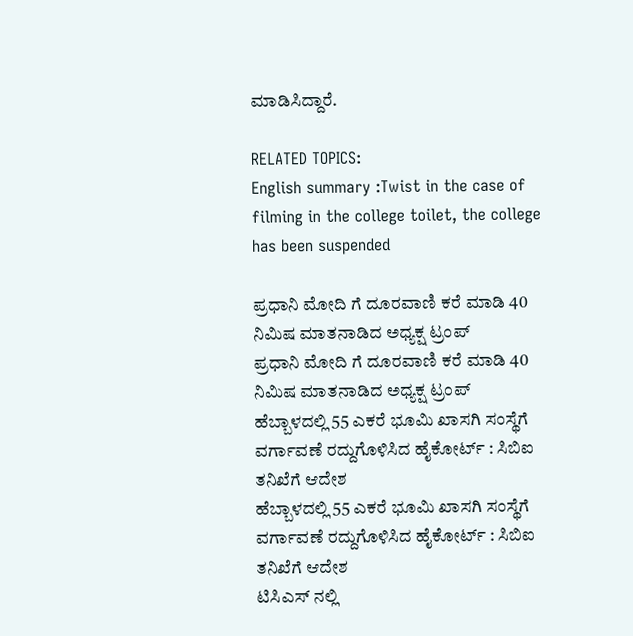ಮಾಡಿಸಿದ್ದಾರೆ.

RELATED TOPICS:
English summary :Twist in the case of filming in the college toilet, the college has been suspended

ಪ್ರಧಾನಿ ಮೋದಿ ಗೆ ದೂರವಾಣಿ ಕರೆ ಮಾಡಿ 40 ನಿಮಿಷ ಮಾತನಾಡಿದ ಅಧ್ಯಕ್ಷ ಟ್ರಂಪ್
ಪ್ರಧಾನಿ ಮೋದಿ ಗೆ ದೂರವಾಣಿ ಕರೆ ಮಾಡಿ 40 ನಿಮಿಷ ಮಾತನಾಡಿದ ಅಧ್ಯಕ್ಷ ಟ್ರಂಪ್
ಹೆಬ್ಬಾಳದಲ್ಲಿ 55 ಎಕರೆ ಭೂಮಿ ಖಾಸಗಿ ಸಂಸ್ಥೆಗೆ ವರ್ಗಾವಣೆ ರದ್ದುಗೊಳಿಸಿದ ಹೈಕೋರ್ಟ್ : ಸಿಬಿಐ ತನಿಖೆಗೆ ಆದೇಶ
ಹೆಬ್ಬಾಳದಲ್ಲಿ 55 ಎಕರೆ ಭೂಮಿ ಖಾಸಗಿ ಸಂಸ್ಥೆಗೆ ವರ್ಗಾವಣೆ ರದ್ದುಗೊಳಿಸಿದ ಹೈಕೋರ್ಟ್ : ಸಿಬಿಐ ತನಿಖೆಗೆ ಆದೇಶ
ಟಿಸಿಎಸ್ ನಲ್ಲಿ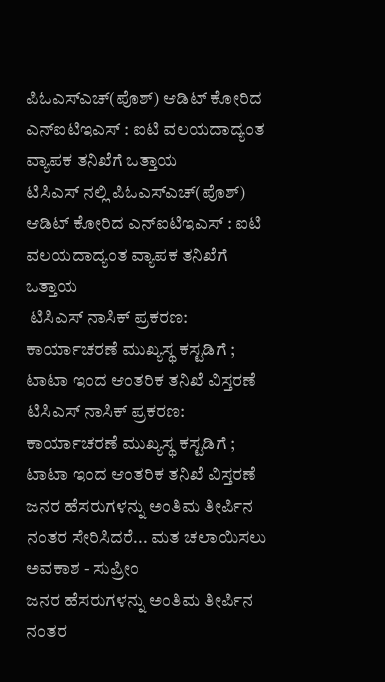ಪಿಓಎಸ್ಎಚ್(ಪೊಶ್) ಆಡಿಟ್ ಕೋರಿದ ಎನ್ಐಟಿಇಎಸ್ : ಐಟಿ ವಲಯದಾದ್ಯಂತ ವ್ಯಾಪಕ ತನಿಖೆಗೆ ಒತ್ತಾಯ
ಟಿಸಿಎಸ್ ನಲ್ಲಿ ಪಿಓಎಸ್ಎಚ್(ಪೊಶ್) ಆಡಿಟ್ ಕೋರಿದ ಎನ್ಐಟಿಇಎಸ್ : ಐಟಿ ವಲಯದಾದ್ಯಂತ ವ್ಯಾಪಕ ತನಿಖೆಗೆ ಒತ್ತಾಯ
 ಟಿಸಿಎಸ್ ನಾಸಿಕ್ ಪ್ರಕರಣ: ಕಾರ್ಯಾಚರಣೆ ಮುಖ್ಯಸ್ಥ ಕಸ್ಟಡಿಗೆ ; ಟಾಟಾ ಇಂದ ಆಂತರಿಕ ತನಿಖೆ ವಿಸ್ತರಣೆ
ಟಿಸಿಎಸ್ ನಾಸಿಕ್ ಪ್ರಕರಣ: ಕಾರ್ಯಾಚರಣೆ ಮುಖ್ಯಸ್ಥ ಕಸ್ಟಡಿಗೆ ; ಟಾಟಾ ಇಂದ ಆಂತರಿಕ ತನಿಖೆ ವಿಸ್ತರಣೆ
ಜನರ ಹೆಸರುಗಳನ್ನು ಅಂತಿಮ ತೀರ್ಪಿನ ನಂತರ ಸೇರಿಸಿದರೆ... ಮತ ಚಲಾಯಿಸಲು ಅವಕಾಶ - ಸುಪ್ರೀಂ
ಜನರ ಹೆಸರುಗಳನ್ನು ಅಂತಿಮ ತೀರ್ಪಿನ ನಂತರ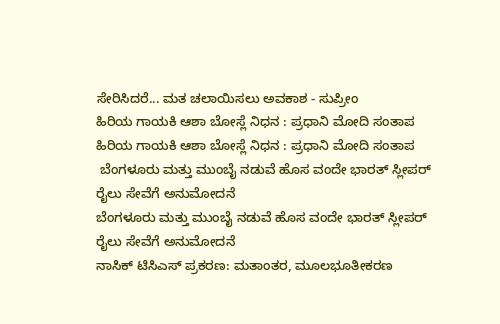ಸೇರಿಸಿದರೆ... ಮತ ಚಲಾಯಿಸಲು ಅವಕಾಶ - ಸುಪ್ರೀಂ
ಹಿರಿಯ ಗಾಯಕಿ ಆಶಾ ಬೋಸ್ಲೆ ನಿಧನ : ಪ್ರಧಾನಿ ಮೋದಿ ಸಂತಾಪ
ಹಿರಿಯ ಗಾಯಕಿ ಆಶಾ ಬೋಸ್ಲೆ ನಿಧನ : ಪ್ರಧಾನಿ ಮೋದಿ ಸಂತಾಪ
 ಬೆಂಗಳೂರು ಮತ್ತು ಮುಂಬೈ ನಡುವೆ ಹೊಸ ವಂದೇ ಭಾರತ್ ಸ್ಲೀಪರ್ ರೈಲು ಸೇವೆಗೆ ಅನುಮೋದನೆ
ಬೆಂಗಳೂರು ಮತ್ತು ಮುಂಬೈ ನಡುವೆ ಹೊಸ ವಂದೇ ಭಾರತ್ ಸ್ಲೀಪರ್ ರೈಲು ಸೇವೆಗೆ ಅನುಮೋದನೆ
ನಾಸಿಕ್ ಟಿಸಿಎಸ್ ಪ್ರಕರಣ: ಮತಾಂತರ, ಮೂಲಭೂತೀಕರಣ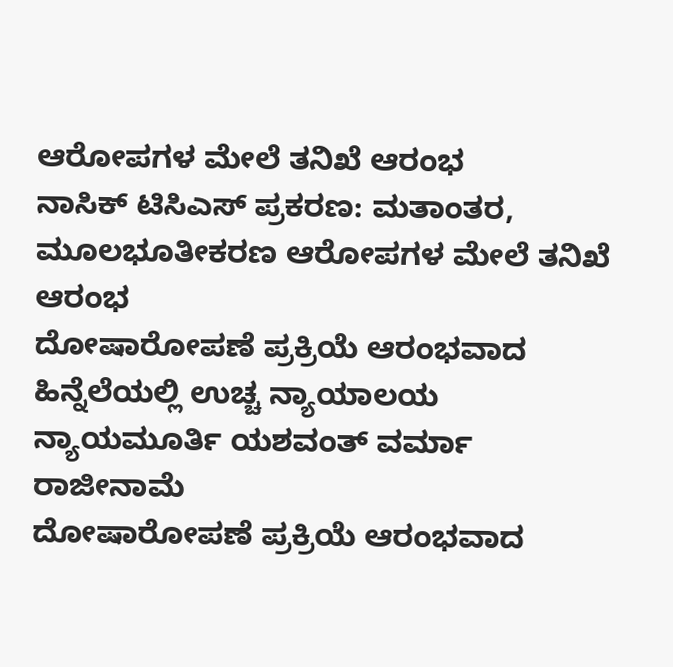ಆರೋಪಗಳ ಮೇಲೆ ತನಿಖೆ ಆರಂಭ
ನಾಸಿಕ್ ಟಿಸಿಎಸ್ ಪ್ರಕರಣ: ಮತಾಂತರ, ಮೂಲಭೂತೀಕರಣ ಆರೋಪಗಳ ಮೇಲೆ ತನಿಖೆ ಆರಂಭ
ದೋಷಾರೋಪಣೆ ಪ್ರಕ್ರಿಯೆ ಆರಂಭವಾದ ಹಿನ್ನೆಲೆಯಲ್ಲಿ ಉಚ್ಚ ನ್ಯಾಯಾಲಯ ನ್ಯಾಯಮೂರ್ತಿ ಯಶವಂತ್ ವರ್ಮಾ ರಾಜೀನಾಮೆ
ದೋಷಾರೋಪಣೆ ಪ್ರಕ್ರಿಯೆ ಆರಂಭವಾದ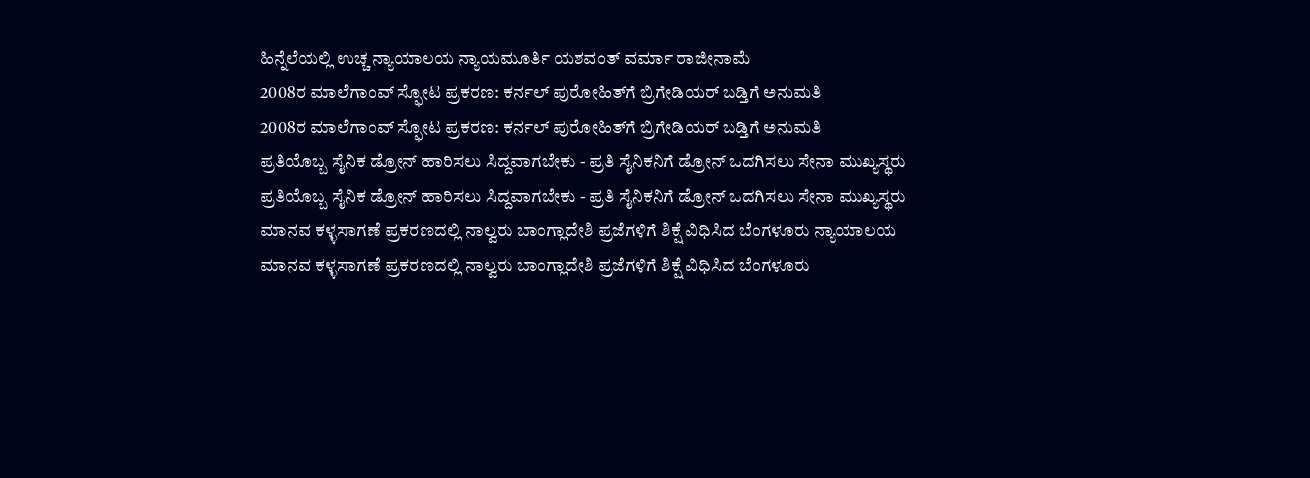ಹಿನ್ನೆಲೆಯಲ್ಲಿ ಉಚ್ಚ ನ್ಯಾಯಾಲಯ ನ್ಯಾಯಮೂರ್ತಿ ಯಶವಂತ್ ವರ್ಮಾ ರಾಜೀನಾಮೆ
2008ರ ಮಾಲೆಗಾಂವ್ ಸ್ಫೋಟ ಪ್ರಕರಣ: ಕರ್ನಲ್ ಪುರೋಹಿತ್‌ಗೆ ಬ್ರಿಗೇಡಿಯರ್ ಬಡ್ತಿಗೆ ಅನುಮತಿ
2008ರ ಮಾಲೆಗಾಂವ್ ಸ್ಫೋಟ ಪ್ರಕರಣ: ಕರ್ನಲ್ ಪುರೋಹಿತ್‌ಗೆ ಬ್ರಿಗೇಡಿಯರ್ ಬಡ್ತಿಗೆ ಅನುಮತಿ
ಪ್ರತಿಯೊಬ್ಬ ಸೈನಿಕ ಡ್ರೋನ್ ಹಾರಿಸಲು ಸಿದ್ದವಾಗಬೇಕು - ಪ್ರತಿ ಸೈನಿಕನಿಗೆ ಡ್ರೋನ್ ಒದಗಿಸಲು ಸೇನಾ ಮುಖ್ಯಸ್ಥರು
ಪ್ರತಿಯೊಬ್ಬ ಸೈನಿಕ ಡ್ರೋನ್ ಹಾರಿಸಲು ಸಿದ್ದವಾಗಬೇಕು - ಪ್ರತಿ ಸೈನಿಕನಿಗೆ ಡ್ರೋನ್ ಒದಗಿಸಲು ಸೇನಾ ಮುಖ್ಯಸ್ಥರು
ಮಾನವ ಕಳ್ಳಸಾಗಣೆ ಪ್ರಕರಣದಲ್ಲಿ ನಾಲ್ವರು ಬಾಂಗ್ಲಾದೇಶಿ ಪ್ರಜೆಗಳಿಗೆ ಶಿಕ್ಷೆ ವಿಧಿಸಿದ ಬೆಂಗಳೂರು ನ್ಯಾಯಾಲಯ
ಮಾನವ ಕಳ್ಳಸಾಗಣೆ ಪ್ರಕರಣದಲ್ಲಿ ನಾಲ್ವರು ಬಾಂಗ್ಲಾದೇಶಿ ಪ್ರಜೆಗಳಿಗೆ ಶಿಕ್ಷೆ ವಿಧಿಸಿದ ಬೆಂಗಳೂರು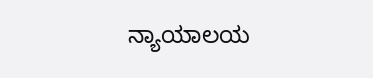ನ್ಯಾಯಾಲಯ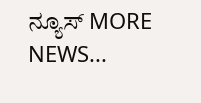ನ್ಯೂಸ್ MORE NEWS...